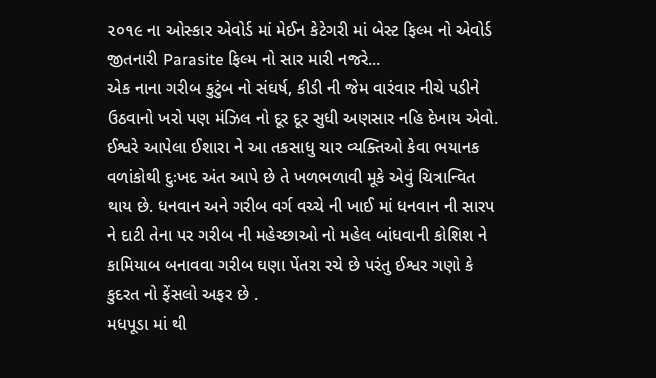૨૦૧૯ ના ઓસ્કાર એવોર્ડ માં મેઈન કેટેગરી માં બેસ્ટ ફિલ્મ નો એવોર્ડ જીતનારી Parasite ફિલ્મ નો સાર મારી નજરે...
એક નાના ગરીબ કુટુંબ નો સંઘર્ષ, કીડી ની જેમ વારંવાર નીચે પડીને ઉઠવાનો ખરો પણ મંઝિલ નો દૂર દૂર સુધી અણસાર નહિ દેખાય એવો. ઈશ્વરે આપેલા ઈશારા ને આ તકસાધુ ચાર વ્યક્તિઓ કેવા ભયાનક વળાંકોથી દુઃખદ અંત આપે છે તે ખળભળાવી મૂકે એવું ચિત્રાન્વિત થાય છે. ધનવાન અને ગરીબ વર્ગ વચ્ચે ની ખાઈ માં ધનવાન ની સારપ ને દાટી તેના પર ગરીબ ની મહેચ્છાઓ નો મહેલ બાંધવાની કોશિશ ને કામિયાબ બનાવવા ગરીબ ઘણા પેંતરા રચે છે પરંતુ ઈશ્વર ગણો કે કુદરત નો ફેંસલો અફર છે .
મધપૂડા માં થી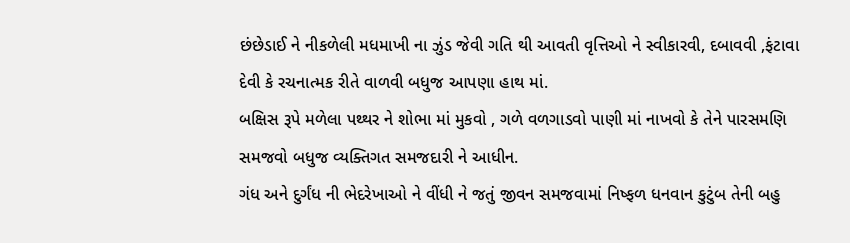છંછેડાઈ ને નીકળેલી મધમાખી ના ઝુંડ જેવી ગતિ થી આવતી વૃત્તિઓ ને સ્વીકારવી, દબાવવી ,ફંટાવા દેવી કે રચનાત્મક રીતે વાળવી બધુજ આપણા હાથ માં.
બક્ષિસ રૂપે મળેલા પથ્થર ને શોભા માં મુકવો , ગળે વળગાડવો પાણી માં નાખવો કે તેને પારસમણિ સમજવો બધુજ વ્યક્તિગત સમજદારી ને આધીન.
ગંધ અને દુર્ગંધ ની ભેદરેખાઓ ને વીંધી ને જતું જીવન સમજવામાં નિષ્ફળ ધનવાન કુટુંબ તેની બહુ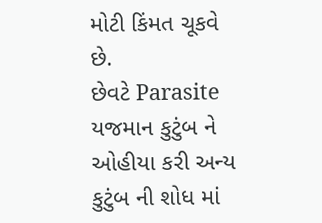મોટી કિંમત ચૂકવે છે.
છેવટે Parasite યજમાન કુટુંબ ને ઓહીયા કરી અન્ય કુટુંબ ની શોધ માં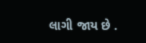લાગી જાય છે .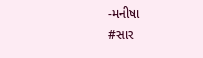-મનીષા
#સાર